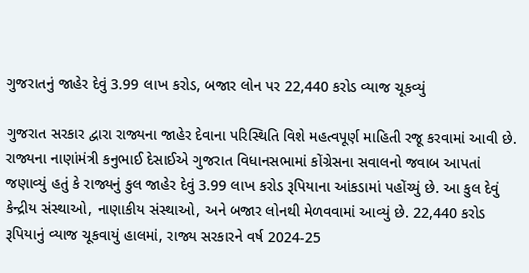ગુજરાતનું જાહેર દેવું 3.99 લાખ કરોડ, બજાર લોન પર 22,440 કરોડ વ્યાજ ચૂકવ્યું

ગુજરાત સરકાર દ્વારા રાજ્યના જાહેર દેવાના પરિસ્થિતિ વિશે મહત્વપૂર્ણ માહિતી રજૂ કરવામાં આવી છે. રાજ્યના નાણાંમંત્રી કનુભાઈ દેસાઈએ ગુજરાત વિધાનસભામાં કોંગ્રેસના સવાલનો જવાબ આપતાં જણાવ્યું હતું કે રાજ્યનું કુલ જાહેર દેવું 3.99 લાખ કરોડ રૂપિયાના આંકડામાં પહોંચ્યું છે. આ કુલ દેવું કેન્દ્રીય સંસ્થાઓ, નાણાકીય સંસ્થાઓ, અને બજાર લોનથી મેળવવામાં આવ્યું છે. 22,440 કરોડ રૂપિયાનું વ્યાજ ચૂકવાયું હાલમાં, રાજ્ય સરકારને વર્ષ 2024-25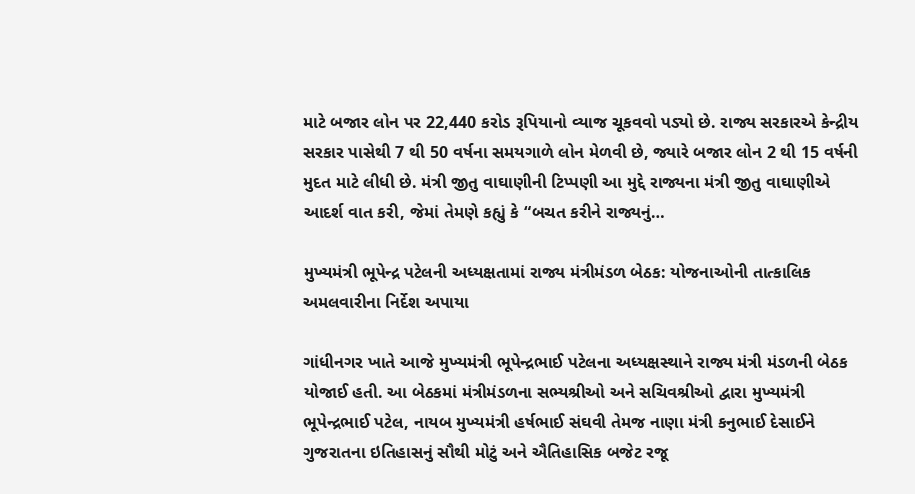માટે બજાર લોન પર 22,440 કરોડ રૂપિયાનો વ્યાજ ચૂકવવો પડ્યો છે. રાજ્ય સરકારએ કેન્દ્રીય સરકાર પાસેથી 7 થી 50 વર્ષના સમયગાળે લોન મેળવી છે, જ્યારે બજાર લોન 2 થી 15 વર્ષની મુદત માટે લીધી છે. મંત્રી જીતુ વાઘાણીની ટિપ્પણી આ મુદ્દે રાજ્યના મંત્રી જીતુ વાઘાણીએ આદર્શ વાત કરી, જેમાં તેમણે કહ્યું કે “બચત કરીને રાજ્યનું…

મુખ્યમંત્રી ભૂપેન્દ્ર પટેલની અધ્યક્ષતામાં રાજ્ય મંત્રીમંડળ બેઠક: યોજનાઓની તાત્કાલિક અમલવારીના નિર્દેશ અપાયા

ગાંધીનગર ખાતે આજે મુખ્યમંત્રી ભૂપેન્દ્રભાઈ પટેલના અધ્યક્ષસ્થાને રાજ્ય મંત્રી મંડળની બેઠક યોજાઈ હતી. આ બેઠકમાં મંત્રીમંડળના સભ્યશ્રીઓ અને સચિવશ્રીઓ દ્વારા મુખ્યમંત્રી ભૂપેન્દ્રભાઈ પટેલ, નાયબ મુખ્યમંત્રી હર્ષભાઈ સંઘવી તેમજ નાણા મંત્રી કનુભાઈ દેસાઈને ગુજરાતના ઇતિહાસનું સૌથી મોટું અને ઐતિહાસિક બજેટ રજૂ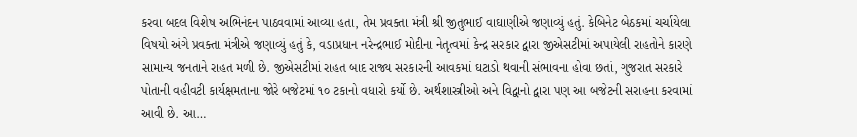કરવા બદલ વિશેષ અભિનંદન પાઠવવામાં આવ્યા હતા, તેમ પ્રવક્તા મંત્રી શ્રી જીતુભાઈ વાઘાણીએ જણાવ્યું હતું. કેબિનેટ બેઠકમાં ચર્ચાયેલા વિષયો અંગે પ્રવક્તા મંત્રીએ જણાવ્યું હતું કે, વડાપ્રધાન નરેન્દ્રભાઈ મોદીના નેતૃત્વમાં કેન્દ્ર સરકાર દ્વારા જીએસટીમાં અપાયેલી રાહતોને કારણે સામાન્ય જનતાને રાહત મળી છે. જીએસટીમાં રાહત બાદ રાજ્ય સરકારની આવકમાં ઘટાડો થવાની સંભાવના હોવા છતાં, ગુજરાત સરકારે પોતાની વહીવટી કાર્યક્ષમતાના જોરે બજેટમાં ૧૦ ટકાનો વધારો કર્યો છે. અર્થશાસ્ત્રીઓ અને વિદ્વાનો દ્વારા પણ આ બજેટની સરાહના કરવામાં આવી છે. આ…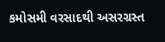કમોસમી વરસાદથી અસરગ્રસ્ત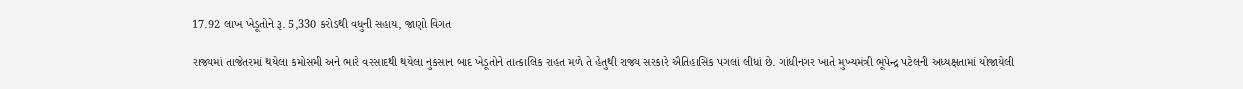17.92 લાખ ખેડૂતોને રૂ. 5,330 કરોડથી વધુની સહાય, જાણો વિગત

રાજ્યમાં તાજેતરમાં થયેલા કમોસમી અને ભારે વરસાદથી થયેલા નુકસાન બાદ ખેડૂતોને તાત્કાલિક રાહત મળે તે હેતુથી રાજ્ય સરકારે ઐતિહાસિક પગલાં લીધાં છે. ગાંધીનગર ખાતે મુખ્યમંત્રી ભૂપેન્દ્ર પટેલની અધ્યક્ષતામાં યોજાયેલી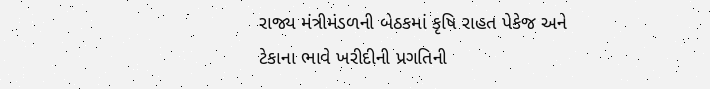રાજ્ય મંત્રીમંડળની બેઠકમાં કૃષિ રાહત પેકેજ અને ટેકાના ભાવે ખરીદીની પ્રગતિની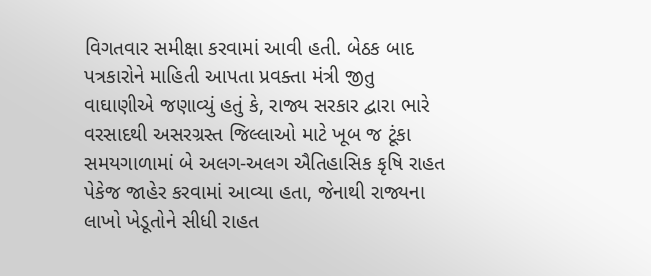વિગતવાર સમીક્ષા કરવામાં આવી હતી. બેઠક બાદ પત્રકારોને માહિતી આપતા પ્રવક્તા મંત્રી જીતુ વાઘાણીએ જણાવ્યું હતું કે, રાજ્ય સરકાર દ્વારા ભારે વરસાદથી અસરગ્રસ્ત જિલ્લાઓ માટે ખૂબ જ ટૂંકા સમયગાળામાં બે અલગ-અલગ ઐતિહાસિક કૃષિ રાહત પેકેજ જાહેર કરવામાં આવ્યા હતા, જેનાથી રાજ્યના લાખો ખેડૂતોને સીધી રાહત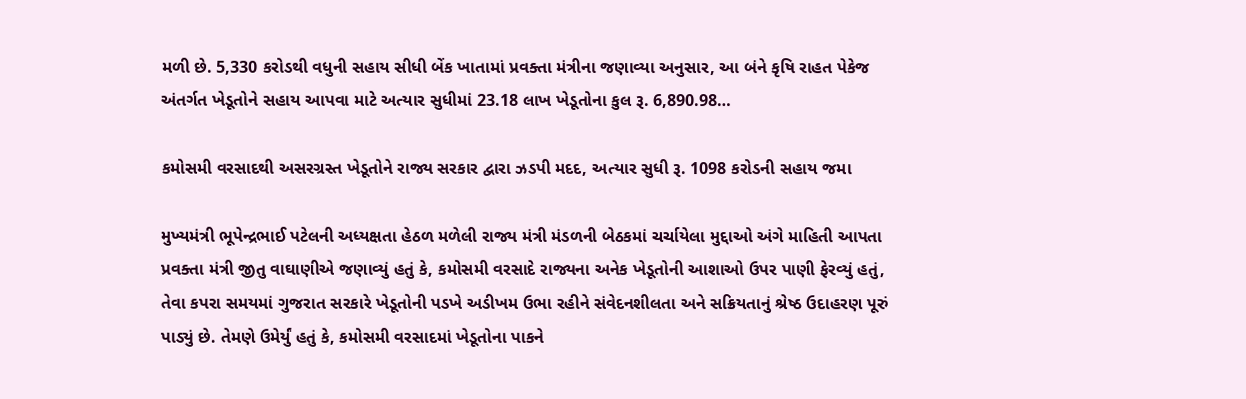મળી છે. 5,330 કરોડથી વધુની સહાય સીધી બેંક ખાતામાં પ્રવક્તા મંત્રીના જણાવ્યા અનુસાર, આ બંને કૃષિ રાહત પેકેજ અંતર્ગત ખેડૂતોને સહાય આપવા માટે અત્યાર સુધીમાં 23.18 લાખ ખેડૂતોના કુલ રૂ. 6,890.98…

કમોસમી વરસાદથી અસરગ્રસ્ત ખેડૂતોને રાજ્ય સરકાર દ્વારા ઝડપી મદદ, અત્યાર સુધી રૂ. 1098 કરોડની સહાય જમા

મુખ્યમંત્રી ભૂપેન્દ્રભાઈ પટેલની અધ્યક્ષતા હેઠળ મળેલી રાજ્ય મંત્રી મંડળની બેઠકમાં ચર્ચાયેલા મુદ્દાઓ અંગે માહિતી આપતા પ્રવક્તા મંત્રી જીતુ વાઘાણીએ જણાવ્યું હતું કે, કમોસમી વરસાદે રાજ્યના અનેક ખેડૂતોની આશાઓ ઉપર પાણી ફેરવ્યું હતું, તેવા કપરા સમયમાં ગુજરાત સરકારે ખેડૂતોની પડખે અડીખમ ઉભા રહીને સંવેદનશીલતા અને સક્રિયતાનું શ્રેષ્ઠ ઉદાહરણ પૂરું પાડ્યું છે. તેમણે ઉમેર્યું હતું કે, કમોસમી વરસાદમાં ખેડૂતોના પાકને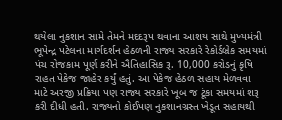થયેલા નુકશાન સામે તેમને મદદરૂપ થવાના આશય સાથે મુખ્યમંત્રી ભૂપેન્દ્ર પટેલના માર્ગદર્શન હેઠળની રાજ્ય સરકારે રેકોર્ડબ્રેક સમયમાં પંચ રોજકામ પૂર્ણ કરીને ઐતિહાસિક રૂ. 10,000 કરોડનું કૃષિ રાહત પેકેજ જાહેર કર્યું હતું. આ પેકેજ હેઠળ સહાય મેળવવા માટે અરજી પ્રક્રિયા પણ રાજ્ય સરકારે ખૂબ જ ટૂંકા સમયમાં શરૂ કરી દીધી હતી. રાજ્યનો કોઈપણ નુકશાનગ્રસ્ત ખેડૂત સહાયથી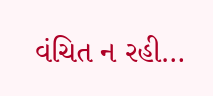વંચિત ન રહી…